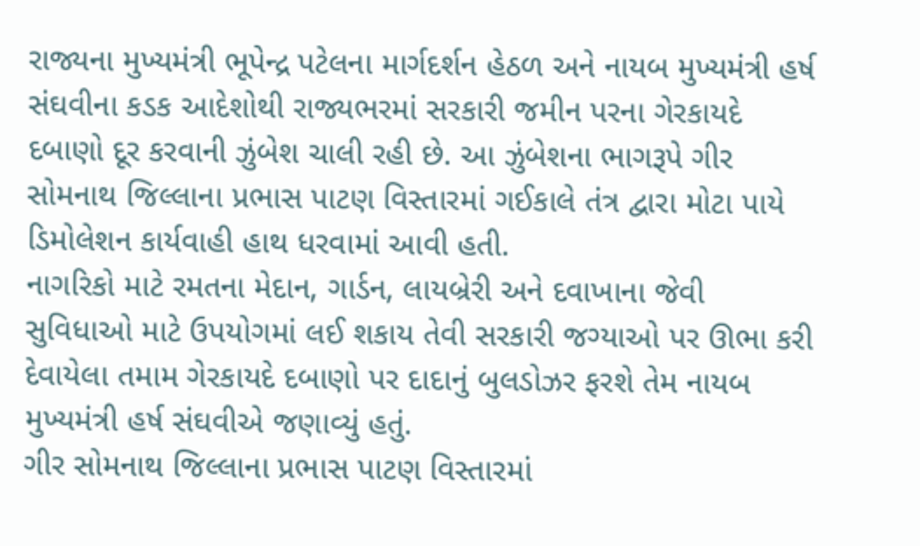રાજ્યના મુખ્યમંત્રી ભૂપેન્દ્ર પટેલના માર્ગદર્શન હેઠળ અને નાયબ મુખ્યમંત્રી હર્ષ સંઘવીના કડક આદેશોથી રાજ્યભરમાં સરકારી જમીન પરના ગેરકાયદે દબાણો દૂર કરવાની ઝુંબેશ ચાલી રહી છે. આ ઝુંબેશના ભાગરૂપે ગીર સોમનાથ જિલ્લાના પ્રભાસ પાટણ વિસ્તારમાં ગઈકાલે તંત્ર દ્વારા મોટા પાયે ડિમોલેશન કાર્યવાહી હાથ ધરવામાં આવી હતી.
નાગરિકો માટે રમતના મેદાન, ગાર્ડન, લાયબ્રેરી અને દવાખાના જેવી સુવિધાઓ માટે ઉપયોગમાં લઈ શકાય તેવી સરકારી જગ્યાઓ પર ઊભા કરી દેવાયેલા તમામ ગેરકાયદે દબાણો પર દાદાનું બુલડોઝર ફરશે તેમ નાયબ મુખ્યમંત્રી હર્ષ સંઘવીએ જણાવ્યું હતું.
ગીર સોમનાથ જિલ્લાના પ્રભાસ પાટણ વિસ્તારમાં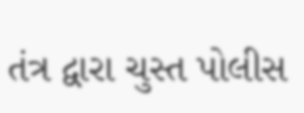તંત્ર દ્વારા ચુસ્ત પોલીસ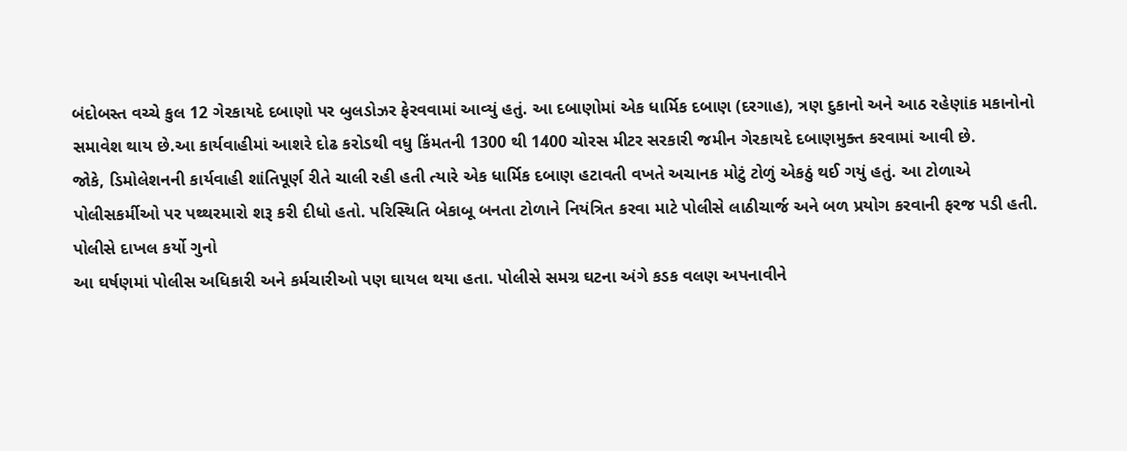બંદોબસ્ત વચ્ચે કુલ 12 ગેરકાયદે દબાણો પર બુલડોઝર ફેરવવામાં આવ્યું હતું. આ દબાણોમાં એક ધાર્મિક દબાણ (દરગાહ), ત્રણ દુકાનો અને આઠ રહેણાંક મકાનોનો સમાવેશ થાય છે.આ કાર્યવાહીમાં આશરે દોઢ કરોડથી વધુ કિંમતની 1300 થી 1400 ચોરસ મીટર સરકારી જમીન ગેરકાયદે દબાણમુક્ત કરવામાં આવી છે.
જોકે, ડિમોલેશનની કાર્યવાહી શાંતિપૂર્ણ રીતે ચાલી રહી હતી ત્યારે એક ધાર્મિક દબાણ હટાવતી વખતે અચાનક મોટું ટોળું એકઠું થઈ ગયું હતું. આ ટોળાએ પોલીસકર્મીઓ પર પથ્થરમારો શરૂ કરી દીધો હતો. પરિસ્થિતિ બેકાબૂ બનતા ટોળાને નિયંત્રિત કરવા માટે પોલીસે લાઠીચાર્જ અને બળ પ્રયોગ કરવાની ફરજ પડી હતી.
પોલીસે દાખલ કર્યો ગુનો
આ ઘર્ષણમાં પોલીસ અધિકારી અને કર્મચારીઓ પણ ઘાયલ થયા હતા. પોલીસે સમગ્ર ઘટના અંગે કડક વલણ અપનાવીને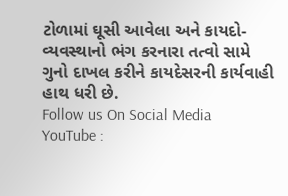ટોળામાં ઘૂસી આવેલા અને કાયદો-વ્યવસ્થાનો ભંગ કરનારા તત્વો સામે ગુનો દાખલ કરીને કાયદેસરની કાર્યવાહી હાથ ધરી છે.
Follow us On Social Media
YouTube :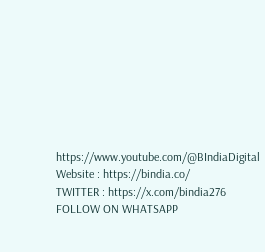https://www.youtube.com/@BIndiaDigital
Website : https://bindia.co/
TWITTER : https://x.com/bindia276
FOLLOW ON WHATSAPP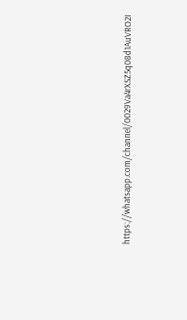https://whatsapp.com/channel/0029Va4rXSZ5q08d1AuVRO2I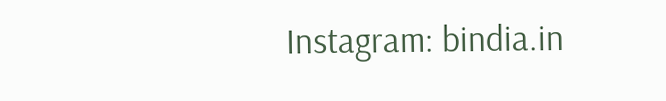Instagram: bindia.in